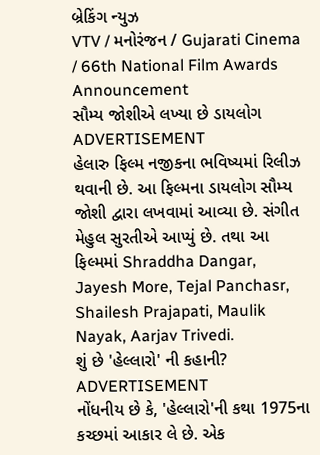બ્રેકિંગ ન્યુઝ
VTV / મનોરંજન / Gujarati Cinema / 66th National Film Awards Announcement
સૌમ્ય જોશીએ લખ્યા છે ડાયલોગ
ADVERTISEMENT
હેલારુ ફિલ્મ નજીકના ભવિષ્યમાં રિલીઝ થવાની છે. આ ફિલ્મના ડાયલોગ સૌમ્ય જોશી દ્વારા લખવામાં આવ્યા છે. સંગીત મેહુલ સુરતીએ આપ્યું છે. તથા આ ફિલ્મમાં Shraddha Dangar,
Jayesh More, Tejal Panchasr, Shailesh Prajapati, Maulik Nayak, Aarjav Trivedi.
શું છે 'હેલ્લારો' ની કહાની?
ADVERTISEMENT
નોંધનીય છે કે, 'હેલ્લારો'ની કથા 1975ના કચ્છમાં આકાર લે છે. એક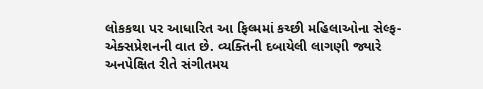લોકકથા પર આધારિત આ ફિલ્મમાં કચ્છી મહિલાઓના સેલ્ફ-એક્સપ્રેશનની વાત છે. વ્યક્તિની દબાયેલી લાગણી જ્યારે અનપેક્ષિત રીતે સંગીતમય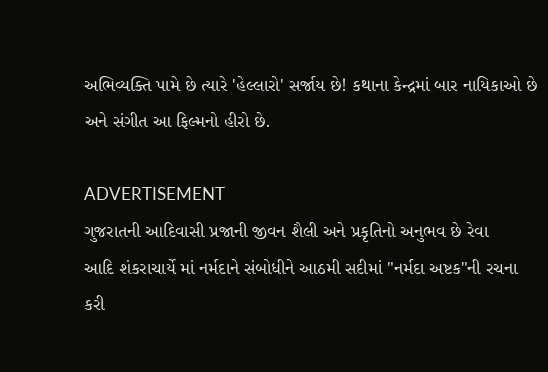અભિવ્યક્તિ પામે છે ત્યારે 'હેલ્લારો' સર્જાય છે! કથાના કેન્દ્રમાં બાર નાયિકાઓ છે અને સંગીત આ ફિલ્મનો હીરો છે.

ADVERTISEMENT
ગુજરાતની આદિવાસી પ્રજાની જીવન શૈલી અને પ્રકૃતિનો અનુભવ છે રેવા
આદિ શંકરાચાર્યે માં નર્મદાને સંબોધીને આઠમી સદીમાં "નર્મદા અષ્ટક"ની રચના કરી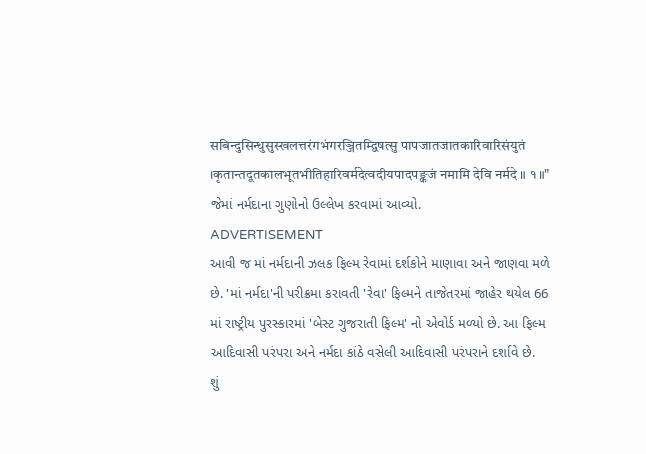सबिन्दुसिन्धुसुस्खलत्तरंगभंगरञ्जितम्द्विषत्सु पापजातजातकारिवारिसंयुतं ।कृतान्तदूतकालभूतभीतिहारिवर्मदेत्वदीयपादपङ्कजं नमामि देवि नर्मदे ॥ १॥" જેમાં નર્મદાના ગુણોનો ઉલ્લેખ કરવામાં આવ્યો.
ADVERTISEMENT
આવી જ માં નર્મદાની ઝલક ફિલ્મ રેવામાં દર્શકોને માણાવા અને જાણવા મળે છે. 'માં નર્મદા'ની પરીક્રમા કરાવતી 'રેવા' ફિલ્મને તાજેતરમાં જાહેર થયેલ 66 માં રાષ્ટ્રીય પુરસ્કારમાં 'બેસ્ટ ગુજરાતી ફિલ્મ' નો એવોર્ડ મળ્યો છે. આ ફિલ્મ આદિવાસી પરંપરા અને નર્મદા કાંઠે વસેલી આદિવાસી પરંપરાને દર્શાવે છે.
શું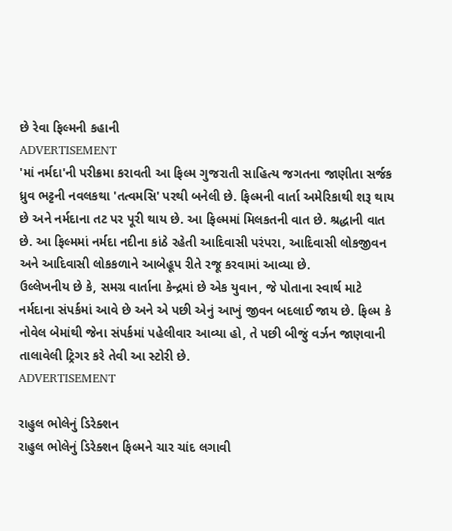છે રેવા ફિલ્મની કહાની
ADVERTISEMENT
'માં નર્મદા'ની પરીક્રમા કરાવતી આ ફિલ્મ ગુજરાતી સાહિત્ય જગતના જાણીતા સર્જક ધ્રુવ ભટ્ટની નવલકથા 'તત્વમસિ' પરથી બનેલી છે. ફિલ્મની વાર્તા અમેરિકાથી શરૂ થાય છે અને નર્મદાના તટ પર પૂરી થાય છે. આ ફિલ્મમાં મિલકતની વાત છે. શ્રદ્ધાની વાત છે. આ ફિલ્મમાં નર્મદા નદીના કાંઠે રહેતી આદિવાસી પરંપરા, આદિવાસી લોકજીવન અને આદિવાસી લોકકળાને આબેહૂપ રીતે રજૂ કરવામાં આવ્યા છે.
ઉલ્લેખનીય છે કે, સમગ્ર વાર્તાના કેન્દ્રમાં છે એક યુવાન, જે પોતાના સ્વાર્થ માટે નર્મદાના સંપર્કમાં આવે છે અને એ પછી એનું આખું જીવન બદલાઈ જાય છે. ફિલ્મ કે નોવેલ બેમાંથી જેના સંપર્કમાં પહેલીવાર આવ્યા હો, તે પછી બીજું વર્ઝન જાણવાની તાલાવેલી ટ્રિગર કરે તેવી આ સ્ટોરી છે.
ADVERTISEMENT

રાહુલ ભોલેનું ડિરેક્શન
રાહુલ ભોલેનું ડિરેક્શન ફિલ્મને ચાર ચાંદ લગાવી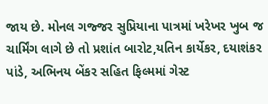જાય છે. મોનલ ગજ્જર સુપ્રિયાના પાત્રમાં ખરેખર ખુબ જ ચાર્મિંગ લાગે છે તો પ્રશાંત બારોટ,યતિન કાર્યેકર, દયાશંકર પાંડે, અભિનય બેંકર સહિત ફિલ્મમાં ગેસ્ટ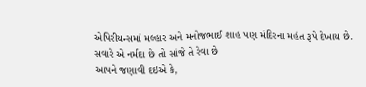એપિરીયન્સમાં મલ્હાર અને મનોજભાઈ શાહ પણ મંદિરના મહંત રૂપે દેખાય છે.
સવારે એ નર્મદા છે તો સાંજે તે રેવા છે
આપને જણાવી દઇએ કે,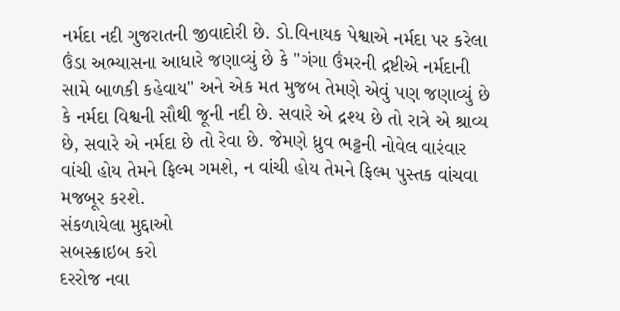નર્મદા નદી ગુજરાતની જીવાદોરી છે. ડો.વિનાયક પેશ્વાએ નર્મદા પર કરેલા ઉંડા અભ્યાસના આધારે જણાવ્યું છે કે "ગંગા ઉંમરની દ્રષ્ટીએ નર્મદાની સામે બાળકી કહેવાય" અને એક મત મુજબ તેમણે એવું પણ જણાવ્યું છે કે નર્મદા વિશ્વની સૌથી જૂની નદી છે. સવારે એ દ્રશ્ય છે તો રાત્રે એ શ્રાવ્ય છે, સવારે એ નર્મદા છે તો રેવા છે. જેમણે ધ્રુવ ભટ્ટની નોવેલ વારંવાર વાંચી હોય તેમને ફિલ્મ ગમશે, ન વાંચી હોય તેમને ફિલ્મ પુસ્તક વાંચવા મજબૂર કરશે.
સંકળાયેલા મુદ્દાઓ
સબસ્ક્રાઇબ કરો
દરરોજ નવા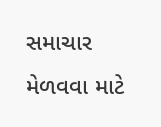સમાચાર મેળવવા માટે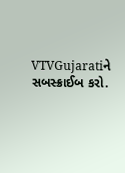VTVGujaratiને સબસ્ક્રાઈબ કરો.